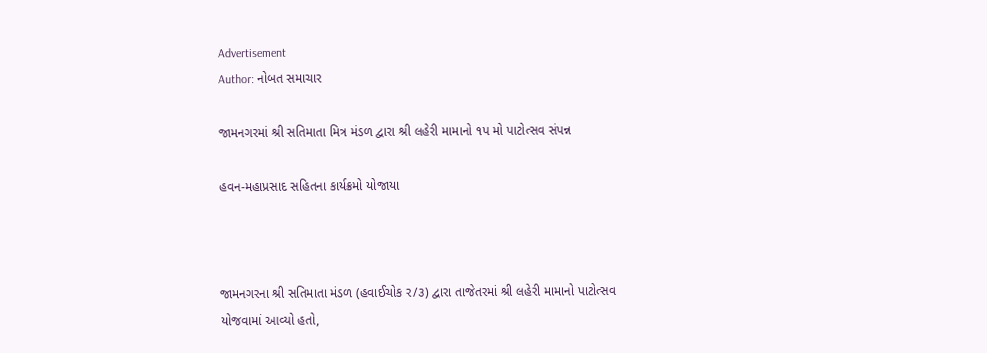Advertisement
Author: નોબત સમાચાર

જામનગરમાં શ્રી સતિમાતા મિત્ર મંડળ દ્વારા શ્રી લહેરી મામાનો ૧પ મો પાટોત્સવ સંપન્ન

હવન-મહાપ્રસાદ સહિતના કાર્યક્રમો યોજાયા



જામનગરના શ્રી સતિમાતા મંડળ (હવાઈચોક ર/૩) દ્વારા તાજેતરમાં શ્રી લહેરી મામાનો પાટોત્સવ યોજવામાં આવ્યો હતો,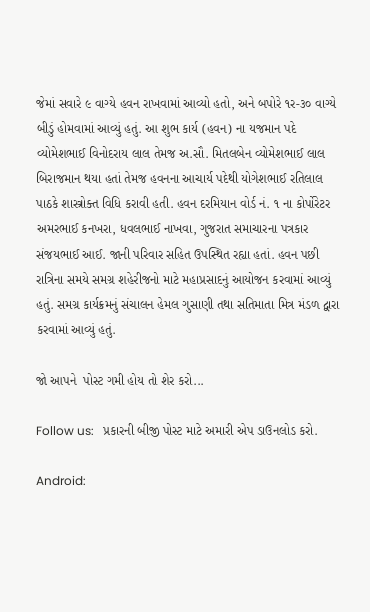જેમાં સવારે ૯ વાગ્યે હવન રાખવામાં આવ્યો હતો, અને બપોરે ૧ર-૩૦ વાગ્યે બીડું હોમવામાં આવ્યું હતું. આ શુભ કાર્ય (હવન) ના યજમાન પદે વ્યોમેશભાઈ વિનોદરાય લાલ તેમજ અ.સૌ. મિતલબેન વ્યોમેશભાઈ લાલ બિરાજમાન થયા હતાં તેમજ હવનના આચાર્ય પદેથી યોગેશભાઈ રતિલાલ પાઠકે શાસ્ત્રોક્ત વિધિ કરાવી હતી. હવન દરમિયાન વોર્ડ નં. ૧ ના કોર્પોરેટર અમરભાઈ કનખરા, ધવલભાઈ નાખવા, ગુજરાત સમાચારના પત્રકાર સંજયભાઈ આઈ. જાની પરિવાર સહિત ઉપસ્થિત રહ્યા હતાં. હવન પછી રાત્રિના સમયે સમગ્ર શહેરીજનો માટે મહાપ્રસાદનું આયોજન કરવામાં આવ્યું હતું. સમગ્ર કાર્યક્રમનું સંચાલન હેમલ ગુસાણી તથા સતિમાતા મિત્ર મંડળ દ્વારા કરવામાં આવ્યું હતું.

જો આપને  પોસ્ટ ગમી હોય તો શેર કરો...

Follow us:   પ્રકારની બીજી પોસ્ટ માટે અમારી એપ ડાઉનલોડ કરો.

Android: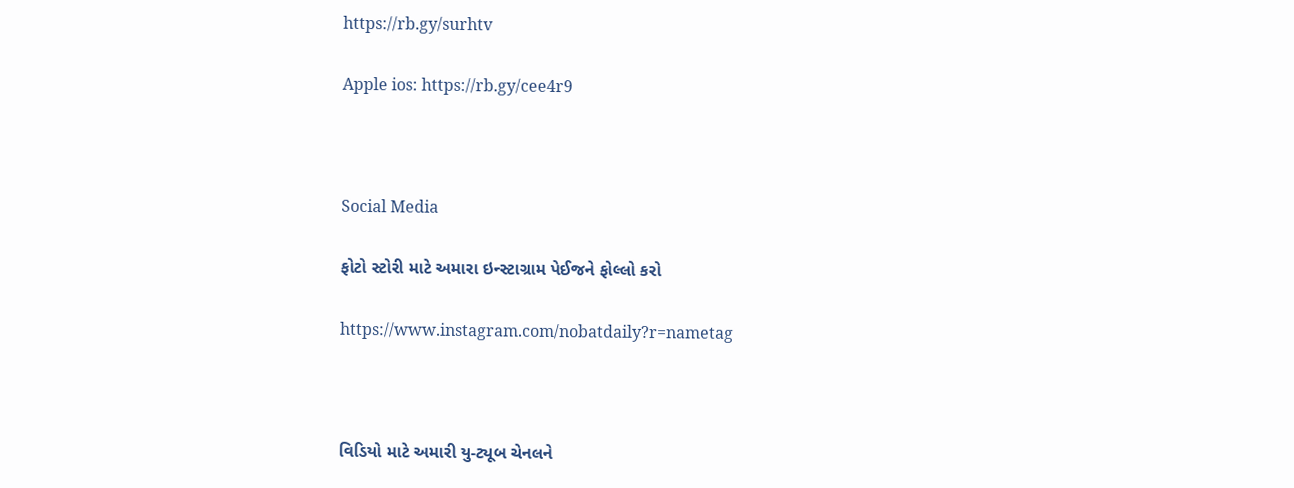https://rb.gy/surhtv

Apple ios: https://rb.gy/cee4r9



Social Media

ફોટો સ્ટોરી માટે અમારા ઇન્સ્ટાગ્રામ પેઈજને ફોલ્લો કરો

https://www.instagram.com/nobatdaily?r=nametag



વિડિયો માટે અમારી યુ-ટ્યૂબ ચેનલને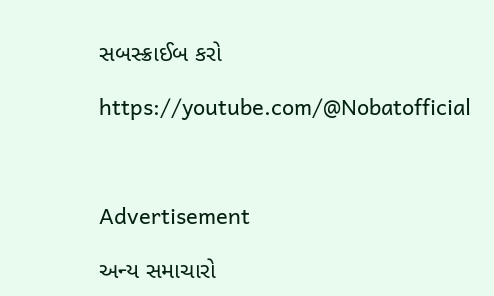સબસ્ક્રાઈબ કરો

https://youtube.com/@Nobatofficial



Advertisement

અન્ય સમાચારો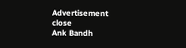Advertisement
close
Ank Bandh